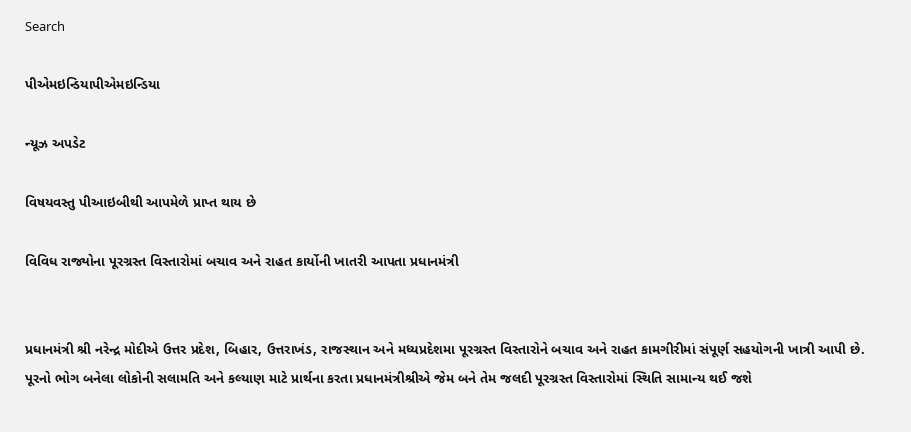Search

પીએમઇન્ડિયાપીએમઇન્ડિયા

ન્યૂઝ અપડેટ

વિષયવસ્તુ પીઆઇબીથી આપમેળે પ્રાપ્ત થાય છે

વિવિધ રાજ્યોના પૂરગ્રસ્ત વિસ્તારોમાં બચાવ અને રાહત કાર્યોની ખાતરી આપતા પ્રધાનમંત્રી


પ્રધાનમંત્રી શ્રી નરેન્દ્ર મોદીએ ઉત્તર પ્રદેશ, બિહાર, ઉત્તરાખંડ, રાજસ્થાન અને મધ્યપ્રદેશમા પૂરગ્રસ્ત વિસ્તારોને બચાવ અને રાહત કામગીરીમાં સંપૂર્ણ સહયોગની ખાત્રી આપી છે. પૂરનો ભોગ બનેલા લોકોની સલામતિ અને કલ્યાણ માટે પ્રાર્થના કરતા પ્રધાનમંત્રીશ્રીએ જેમ બને તેમ જલદી પૂરગ્રસ્ત વિસ્તારોમાં સ્થિતિ સામાન્ય થઈ જશે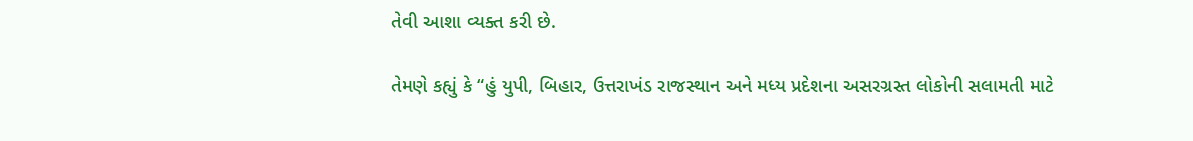તેવી આશા વ્યક્ત કરી છે.

તેમણે કહ્યું કે “હું યુપી, બિહાર, ઉત્તરાખંડ રાજસ્થાન અને મધ્ય પ્રદેશના અસરગ્રસ્ત લોકોની સલામતી માટે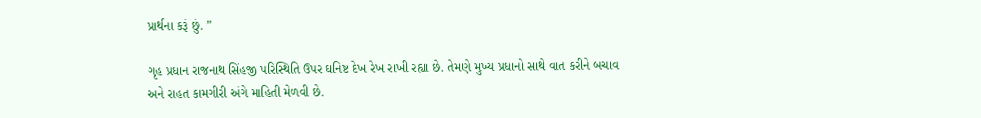પ્રાર્થના કરૂં છું. ”

ગૃહ પ્રધાન રાજનાથ સિંહજી પરિસ્થિતિ ઉપર ઘનિષ્ટ દેખ રેખ રાખી રહ્યા છે. તેમણે મુખ્ય પ્રધાનો સાથે વાત કરીને બચાવ અને રાહત કામગીરી અંગે માહિતી મેળવી છે.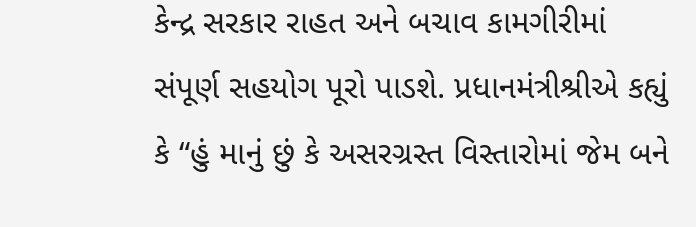કેન્દ્ર સરકાર રાહત અને બચાવ કામગીરીમાં સંપૂર્ણ સહયોગ પૂરો પાડશે. પ્રધાનમંત્રીશ્રીએ કહ્યું કે “હું માનું છું કે અસરગ્રસ્ત વિસ્તારોમાં જેમ બને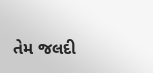તેમ જલદી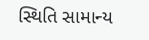સ્થિતિ સામાન્ય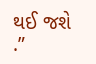થઈ જશે .”